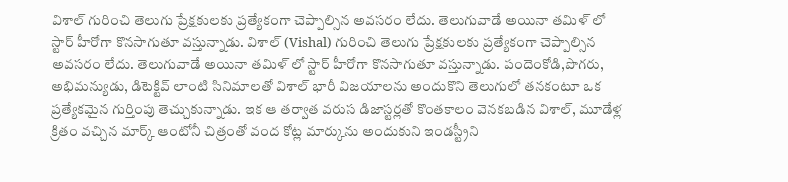విశాల్ గురించి తెలుగు ప్రేక్షకులకు ప్రత్యేకంగా చెప్పాల్సిన అవసరం లేదు. తెలుగువాడే అయినా తమిళ్ లో స్టార్ హీరోగా కొనసాగుతూ వస్తున్నాడు. విశాల్ (Vishal) గురించి తెలుగు ప్రేక్షకులకు ప్రత్యేకంగా చెప్పాల్సిన అవసరం లేదు. తెలుగువాడే అయినా తమిళ్ లో స్టార్ హీరోగా కొనసాగుతూ వస్తున్నాడు. పందెంకోడి,పొగరు, అభిమన్యుడు, డిటెక్టివ్ లాంటి సినిమాలతో విశాల్ భారీ విజయాలను అందుకొని తెలుగులో తనకంటూ ఒక ప్రత్యేకమైన గుర్తింపు తెచ్చుకున్నాడు. ఇక ఆ తర్వాత వరుస డిజాస్టర్లతో కొంతకాలం వెనకబడిన విశాల్, మూడేళ్ల క్రితం వచ్చిన మార్క్ ఆంటోనీ చిత్రంతో వంద కోట్ల మార్కును అందుకుని ఇండస్ట్రీని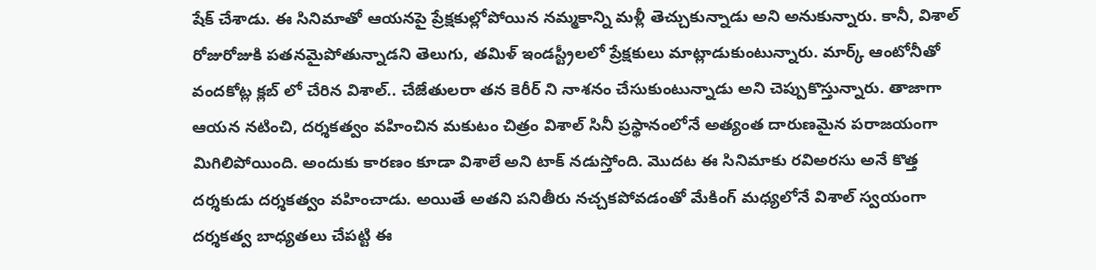షేక్ చేశాడు. ఈ సినిమాతో ఆయనపై ప్రేక్షకుల్లోపోయిన నమ్మకాన్ని మళ్లీ తెచ్చుకున్నాడు అని అనుకున్నారు. కానీ, విశాల్ రోజురోజుకి పతనమైపోతున్నాడని తెలుగు, తమిళ్ ఇండస్ట్రీలలో ప్రేక్షకులు మాట్లాడుకుంటున్నారు. మార్క్ ఆంటోనీతో వందకోట్ల క్లబ్ లో చేరిన విశాల్.. చేజేతులరా తన కెరీర్ ని నాశనం చేసుకుంటున్నాడు అని చెప్పుకొస్తున్నారు. తాజాగా ఆయన నటించి, దర్శకత్వం వహించిన మకుటం చిత్రం విశాల్ సినీ ప్రస్థానంలోనే అత్యంత దారుణమైన పరాజయంగా మిగిలిపోయింది. అందుకు కారణం కూడా విశాలే అని టాక్ నడుస్తోంది. మొదట ఈ సినిమాకు రవిఅరసు అనే కొత్త దర్శకుడు దర్శకత్వం వహించాడు. అయితే అతని పనితీరు నచ్చకపోవడంతో మేకింగ్ మధ్యలోనే విశాల్ స్వయంగా దర్శకత్వ బాధ్యతలు చేపట్టి ఈ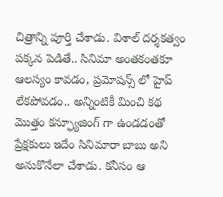చిత్రాన్ని పూర్తి చేశాడు. విశాల్ దర్శకత్వం పక్కన పెడితే.. సినిమా అంతకంతకూ ఆలస్యం కావడం, ప్రమోషన్స్ లో హైప్ లేకపోవడం.. అన్నింటికీ మించి కథ మొత్తం కన్ఫ్యూజింగ్ గా ఉండడంతో ప్రేక్షకులు ఇదేం సినిమారా బాబు అని అనుకొనేలా చేశాడు. కనీసం ఆ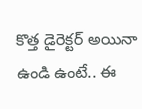కొత్త డైరెక్టర్ అయినా ఉండి ఉంటే.. ఈ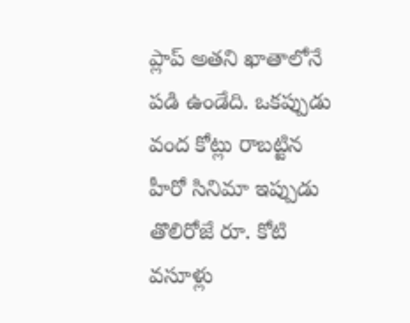ప్లాప్ అతని ఖాతాలోనే పడి ఉండేది. ఒకప్పుడు వంద కోట్లు రాబట్టిన హీరో సినిమా ఇప్పుడు తొలిరోజే రూ. కోటి వసూళ్లు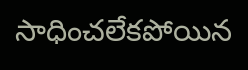సాధించలేకపోయిన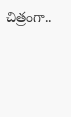చిత్రంగా..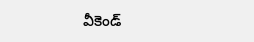వీకెండ్